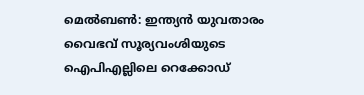മെൽബൺ: ഇന്ത്യൻ യുവതാരം വൈഭവ് സൂര്യവംശിയുടെ ഐപിഎല്ലിലെ റെക്കോഡ്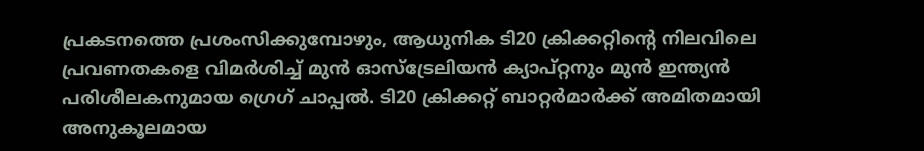പ്രകടനത്തെ പ്രശംസിക്കുമ്പോഴും, ആധുനിക ടി20 ക്രിക്കറ്റിന്റെ നിലവിലെ പ്രവണതകളെ വിമർശിച്ച് മുൻ ഓസ്ട്രേലിയൻ ക്യാപ്റ്റനും മുൻ ഇന്ത്യൻ പരിശീലകനുമായ ഗ്രെഗ് ചാപ്പൽ. ടി20 ക്രിക്കറ്റ് ബാറ്റർമാർക്ക് അമിതമായി അനുകൂലമായ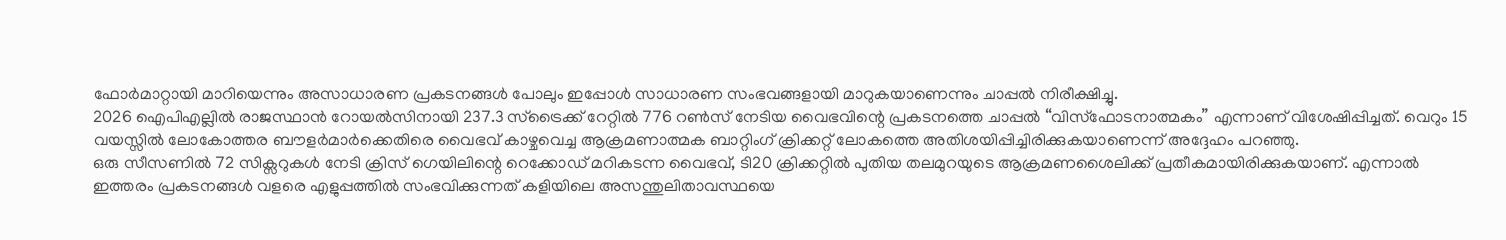ഫോർമാറ്റായി മാറിയെന്നും അസാധാരണ പ്രകടനങ്ങൾ പോലും ഇപ്പോൾ സാധാരണ സംഭവങ്ങളായി മാറുകയാണെന്നും ചാപ്പൽ നിരീക്ഷിച്ചു.
2026 ഐപിഎല്ലിൽ രാജസ്ഥാൻ റോയൽസിനായി 237.3 സ്ട്രൈക്ക് റേറ്റിൽ 776 റൺസ് നേടിയ വൈഭവിന്റെ പ്രകടനത്തെ ചാപ്പൽ “വിസ്ഫോടനാത്മകം” എന്നാണ് വിശേഷിപ്പിച്ചത്. വെറും 15 വയസ്സിൽ ലോകോത്തര ബൗളർമാർക്കെതിരെ വൈഭവ് കാഴ്ചവെച്ച ആക്രമണാത്മക ബാറ്റിംഗ് ക്രിക്കറ്റ് ലോകത്തെ അതിശയിപ്പിച്ചിരിക്കുകയാണെന്ന് അദ്ദേഹം പറഞ്ഞു.
ഒരു സീസണിൽ 72 സിക്സറുകൾ നേടി ക്രിസ് ഗെയിലിന്റെ റെക്കോഡ് മറികടന്ന വൈഭവ്, ടി20 ക്രിക്കറ്റിൽ പുതിയ തലമുറയുടെ ആക്രമണശൈലിക്ക് പ്രതീകമായിരിക്കുകയാണ്. എന്നാൽ ഇത്തരം പ്രകടനങ്ങൾ വളരെ എളുപ്പത്തിൽ സംഭവിക്കുന്നത് കളിയിലെ അസന്തുലിതാവസ്ഥയെ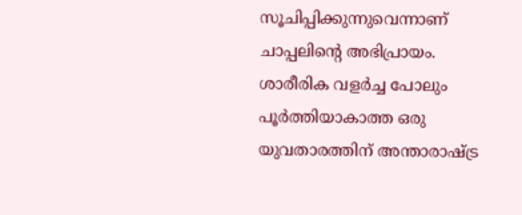സൂചിപ്പിക്കുന്നുവെന്നാണ് ചാപ്പലിന്റെ അഭിപ്രായം.
ശാരീരിക വളർച്ച പോലും പൂർത്തിയാകാത്ത ഒരു യുവതാരത്തിന് അന്താരാഷ്ട്ര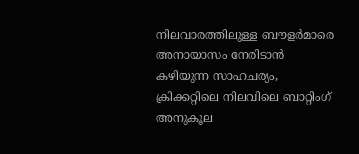നിലവാരത്തിലുള്ള ബൗളർമാരെ അനായാസം നേരിടാൻ കഴിയുന്ന സാഹചര്യം, ക്രിക്കറ്റിലെ നിലവിലെ ബാറ്റിംഗ് അനുകൂല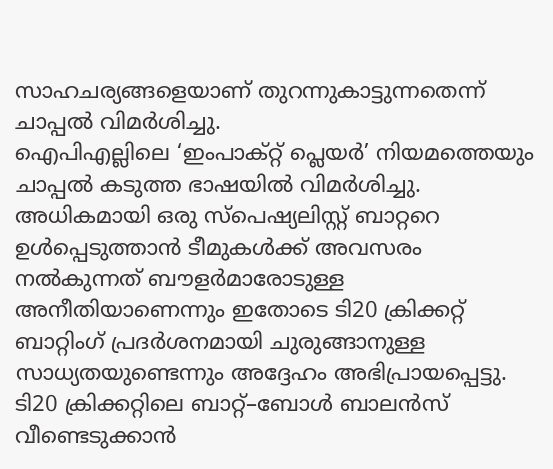സാഹചര്യങ്ങളെയാണ് തുറന്നുകാട്ടുന്നതെന്ന് ചാപ്പൽ വിമർശിച്ചു.
ഐപിഎല്ലിലെ ‘ഇംപാക്റ്റ് പ്ലെയർ’ നിയമത്തെയും ചാപ്പൽ കടുത്ത ഭാഷയിൽ വിമർശിച്ചു. അധികമായി ഒരു സ്പെഷ്യലിസ്റ്റ് ബാറ്ററെ ഉൾപ്പെടുത്താൻ ടീമുകൾക്ക് അവസരം നൽകുന്നത് ബൗളർമാരോടുള്ള അനീതിയാണെന്നും ഇതോടെ ടി20 ക്രിക്കറ്റ് ബാറ്റിംഗ് പ്രദർശനമായി ചുരുങ്ങാനുള്ള സാധ്യതയുണ്ടെന്നും അദ്ദേഹം അഭിപ്രായപ്പെട്ടു.
ടി20 ക്രിക്കറ്റിലെ ബാറ്റ്–ബോൾ ബാലൻസ് വീണ്ടെടുക്കാൻ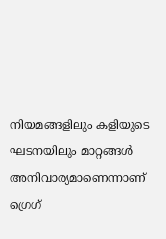നിയമങ്ങളിലും കളിയുടെ ഘടനയിലും മാറ്റങ്ങൾ അനിവാര്യമാണെന്നാണ് ഗ്രെഗ്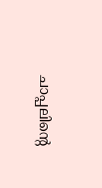ചാപ്പലിന്റെ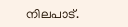നിലപാട്.